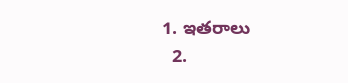1. ఇతరాలు
  2.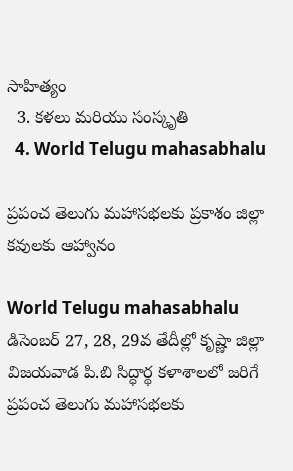సాహిత్యం
  3. కళలు మరియు సంస్కృతి
  4. World Telugu mahasabhalu

ప్రపంచ తెలుగు మహాసభలకు ప్రకాశం జిల్లా కవులకు ఆహ్వానం

World Telugu mahasabhalu
డిసెంబర్ 27, 28, 29వ తేదీల్లో కృష్ణా జిల్లా విజయవాడ పి.బి సిద్ధార్థ కళాశాలలో జరిగే ప్రపంచ తెలుగు మహాసభలకు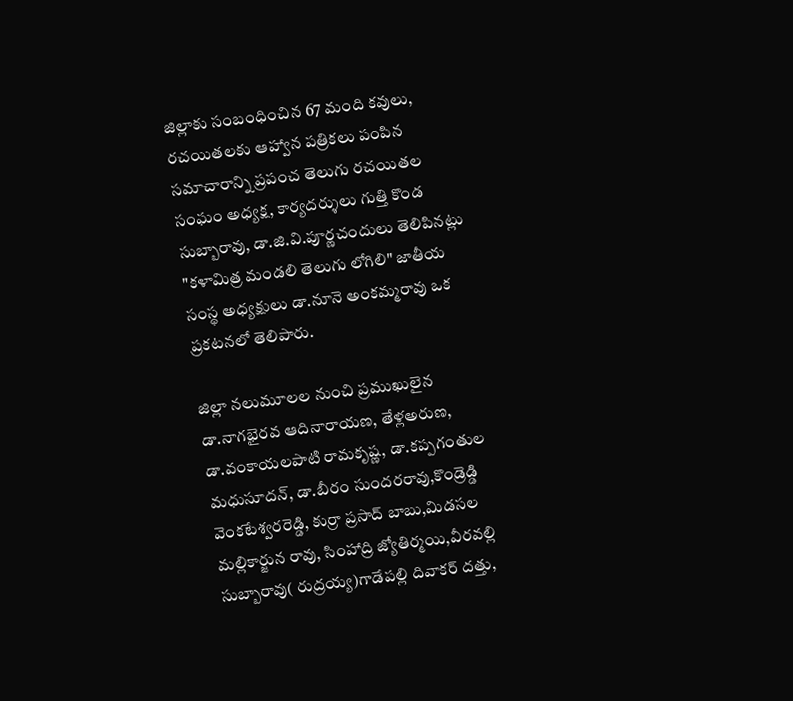జిల్లాకు సంబంధించిన 67 మంది కవులు, రచయితలకు ఆహ్వాన పత్రికలు పంపిన సమాచారాన్ని ప్రపంచ తెలుగు రచయితల సంఘం అధ్యక్ష, కార్యదర్శులు గుత్తి కొండ సుబ్బారావు, డా.జి.వి.పూర్ణచందులు తెలిపినట్లు "కళామిత్ర మండలి తెలుగు లోగిలి" జాతీయ సంస్థ అధ్యక్షులు డా.నూనె అంకమ్మరావు ఒక ప్రకటనలో తెలిపారు.

జిల్లా నలుమూలల నుంచి ప్రముఖులైన డా.నాగభైరవ ఆదినారాయణ, తేళ్లఅరుణ, డా.వంకాయలపాటి రామకృష్ణ, డా.కప్పగంతుల మధుసూదన్, డా.బీరం సుందరరావు,కొండ్రెడ్డి వెంకటేశ్వరరెడ్డి, కుర్రా ప్రసాద్ బాబు,మిడసల మల్లికార్జున రావు, సింహాద్రి జ్యోతిర్మయి,వీరవల్లి సుబ్బారావు( రుద్రయ్య)గాడేపల్లి దివాకర్ దత్తు,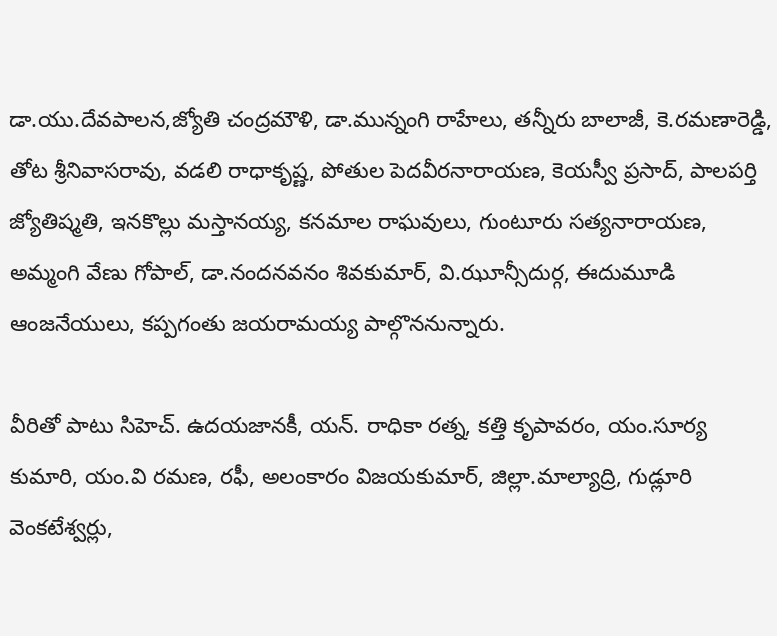డా.యు.దేవపాలన,జ్యోతి చంద్రమౌళి, డా.మున్నంగి రాహేలు, తన్నీరు బాలాజీ, కె.రమణారెడ్డి, తోట శ్రీనివాసరావు, వడలి రాధాకృష్ణ, పోతుల పెదవీరనారాయణ, కెయస్వీ ప్రసాద్, పాలపర్తి జ్యోతిష్మతి, ఇనకొల్లు మస్తానయ్య, కనమాల రాఘవులు, గుంటూరు సత్యనారాయణ, అమ్మంగి వేణు గోపాల్, డా.నందనవనం శివకుమార్, వి.ఝూన్సీదుర్గ, ఈదుమూడి ఆంజనేయులు, కప్పగంతు జయరామయ్య పాల్గొననున్నారు.

వీరితో పాటు సిహెచ్. ఉదయజానకీ, యన్. రాధికా రత్న, కత్తి కృపావరం, యం.సూర్య కుమారి, యం.వి రమణ, రఫీ, అలంకారం విజయకుమార్, జిల్లా.మాల్యాద్రి, గుడ్లూరి వెంకటేశ్వర్లు,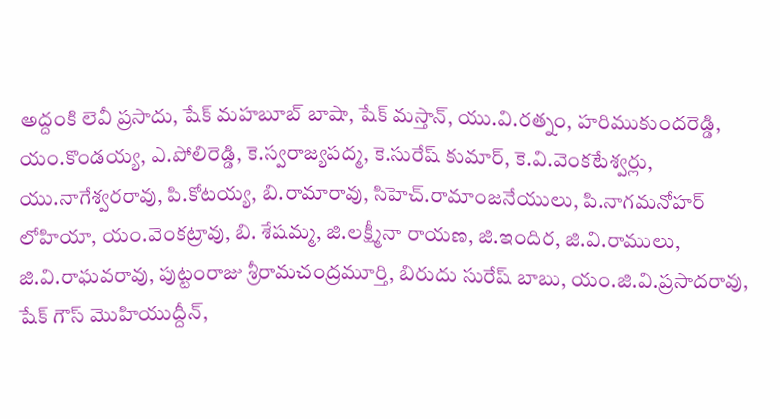అద్దంకి లెవీ ప్రసాదు, షేక్ మహబూబ్ బాషా, షేక్ మస్తాన్, యు.వి.రత్నం, హరిముకుందరెడ్డి, యం.కొండయ్య, ఎ.పోలిరెడ్డి, కె.స్వరాజ్యపద్మ, కె.సురేష్ కుమార్, కె.వి.వెంకటేశ్వర్లు,  యు.నాగేశ్వరరావు, పి.కోటయ్య, బి.రామారావు, సిహెచ్.రామాంజనేయులు, పి.నాగమనోహర్ లోహియా, యం.వెంకట్రావు, బి. శేషమ్మ, జి.లక్ష్మీనా రాయణ, జి.ఇందిర, జి.వి.రాములు, జి.వి.రాఘవరావు, పుట్టంరాజు శ్రీరామచంద్రమూర్తి, బిరుదు సురేష్ బాబు, యం.జి.వి.ప్రసాదరావు, షేక్ గౌస్ మొహియుద్దీన్,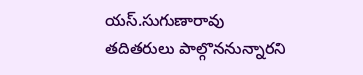యస్.సుగుణారావు తదితరులు పాల్గొననున్నారని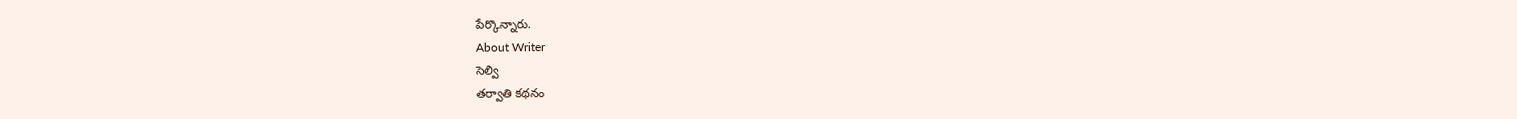పేర్కొన్నారు.
About Writer
సెల్వి
తర్వాతి కథనం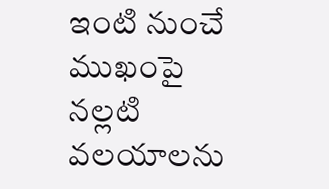ఇంటి నుంచే ముఖంపై నల్లటి వలయాలను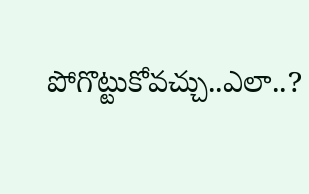పోగొట్టుకోవచ్చు..ఎలా..?